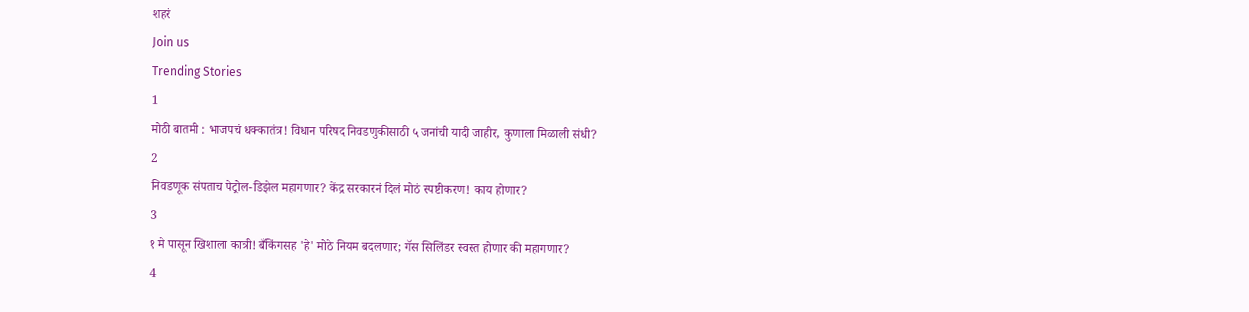शहरं
Join us
Trending Stories
1
मोठी बातमी : भाजपचं धक्कातंत्र! विधान परिषद निवडणुकीसाठी ५ जनांची यादी जाहीर, कुणाला मिळाली संधी?
2
निवडणूक संपताच पेट्रोल-डिझेल महागणार? केंद्र सरकारनं दिलं मोठं स्पष्टीकरण! काय होणार?
3
१ मे पासून खिशाला कात्री! बँकिंगसह 'हे' मोठे नियम बदलणार; गॅस सिलिंडर स्वस्त होणार की महागणार?
4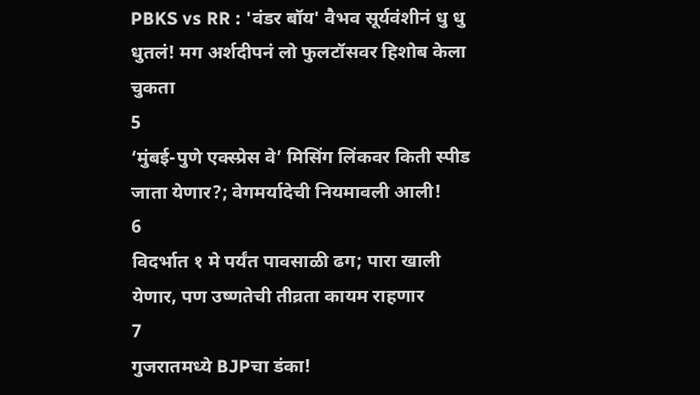PBKS vs RR : 'वंडर बॉय' वैभव सूर्यवंशीनं धु धु धुतलं! मग अर्शदीपनं लो फुलटॉसवर हिशोब केला चुकता
5
‘मुंबई-पुणे एक्स्प्रेस वे’ मिसिंग लिंकवर किती स्पीड जाता येणार?; वेगमर्यादेची नियमावली आली!
6
विदर्भात १ मे पर्यंत पावसाळी ढग; पारा खाली येणार, पण उष्णतेची तीव्रता कायम राहणार
7
गुजरातमध्ये BJPचा डंका!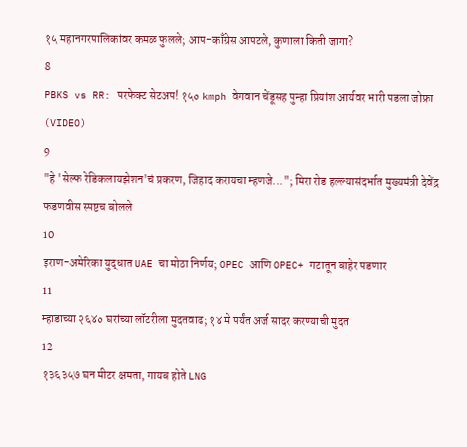१५ महानगरपालिकांवर कमळ फुलले; आप-काँग्रेस आपटले, कुणाला किती जागा?
8
PBKS vs RR: परफेक्ट सेटअप! १५० kmph वेगवान चेंडूसह पुन्हा प्रियांश आर्यवर भारी पडला जोफ्रा (VIDEO)
9
"हे 'सेल्फ रेडिकलायझेशन'चं प्रकरण, जिहाद करायचा म्हणजे..."; मिरा रोड हल्ल्यासंदर्भात मुख्यमंत्री देवेंद्र फडणवीस स्पष्टच बोलले
10
इराण-अमेरिका युद्धात UAE चा मोठा निर्णय; OPEC आणि OPEC+ गटातून बाहेर पडणार
11
म्हाडाच्या २६४० घरांच्या लॉटरीला मुदतवाढ; १४ मे पर्यंत अर्ज सादर करण्याची मुदत
12
१३६३५७ घन मीटर क्षमता, गायब होते LNG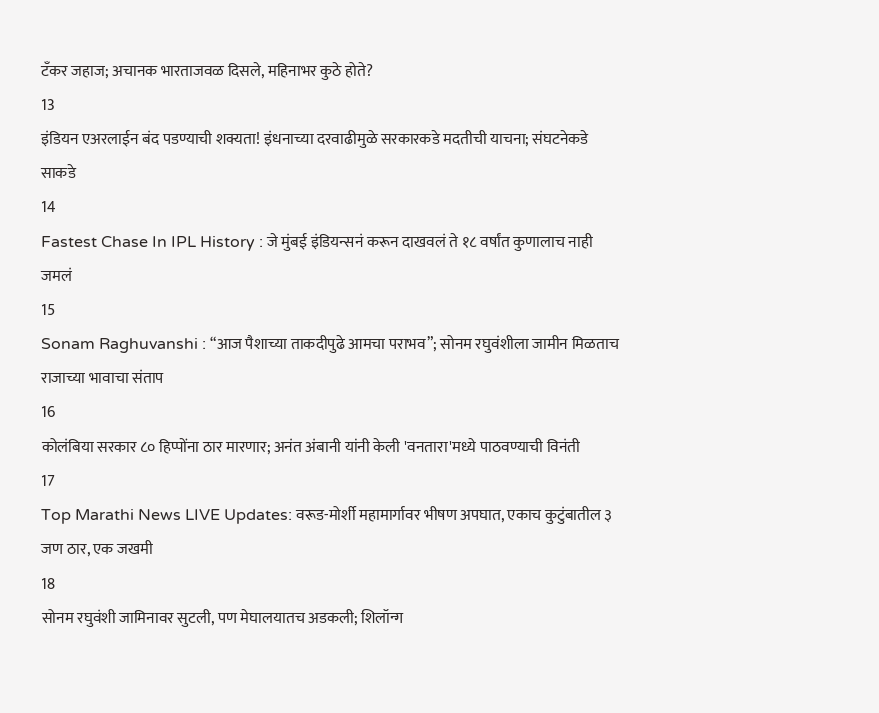टँकर जहाज; अचानक भारताजवळ दिसले, महिनाभर कुठे होते?
13
इंडियन एअरलाईन बंद पडण्याची शक्यता! इंधनाच्या दरवाढीमुळे सरकारकडे मदतीची याचना; संघटनेकडे साकडे
14
Fastest Chase In IPL History : जे मुंबई इंडियन्सनं करून दाखवलं ते १८ वर्षांत कुणालाच नाही जमलं
15
Sonam Raghuvanshi : “आज पैशाच्या ताकदीपुढे आमचा पराभव”; सोनम रघुवंशीला जामीन मिळताच राजाच्या भावाचा संताप
16
कोलंबिया सरकार ८० हिप्पोंना ठार मारणार; अनंत अंबानी यांनी केली 'वनतारा'मध्ये पाठवण्याची विनंती
17
Top Marathi News LIVE Updates: वरूड-मोर्शी महामार्गावर भीषण अपघात, एकाच कुटुंबातील ३ जण ठार, एक जखमी
18
सोनम रघुवंशी जामिनावर सुटली, पण मेघालयातच अडकली; शिलॉन्ग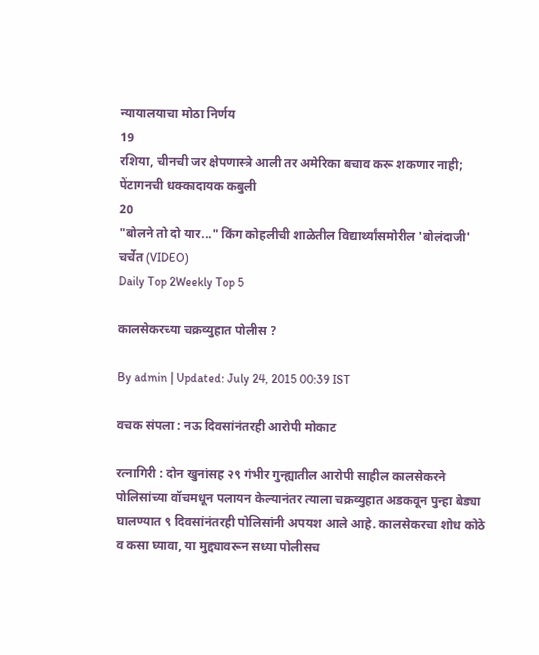न्यायालयाचा मोठा निर्णय
19
रशिया, चीनची जर क्षेपणास्त्रे आली तर अमेरिका बचाव करू शकणार नाही; पेंटागनची धक्कादायक कबुली
20
"बोलने तो दो यार..." किंग कोहलीची शाळेतील विद्यार्थ्यांसमोरील 'बोलंदाजी' चर्चेत (VIDEO)
Daily Top 2Weekly Top 5

कालसेकरच्या चक्रव्युहात पोलीस ?

By admin | Updated: July 24, 2015 00:39 IST

वचक संपला : नऊ दिवसांनंतरही आरोपी मोकाट

रत्नागिरी : दोन खुनांसह २९ गंभीर गुन्ह्यातील आरोपी साहील कालसेकरने पोलिसांच्या वॉचमधून पलायन केल्यानंतर त्याला चक्रव्युहात अडकवून पुन्हा बेड्या घालण्यात ९ दिवसांनंतरही पोलिसांनी अपयश आले आहे. कालसेकरचा शोध कोठे व कसा घ्यावा, या मुद्द्यावरून सध्या पोलीसच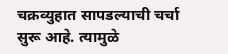चक्रव्युहात सापडल्याची चर्चा सुरू आहे. त्यामुळे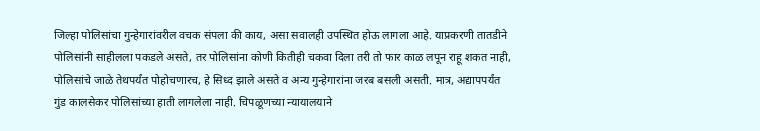जिल्हा पोलिसांचा गुन्हेगारांवरील वचक संपला की काय, असा सवालही उपस्थित होऊ लागला आहे. याप्रकरणी तातडीने पोलिसांनी साहीलला पकडले असते, तर पोलिसांना कोणी कितीही चकवा दिला तरी तो फार काळ लपून राहू शकत नाही, पोलिसांचे जाळे तेथपर्यंत पोहोचणारच, हे सिध्द झाले असते व अन्य गुन्हेगारांना जरब बसली असती. मात्र, अद्यापपर्यंत गुंड कालसेकर पोलिसांच्या हाती लागलेला नाही. चिपळूणच्या न्यायालयाने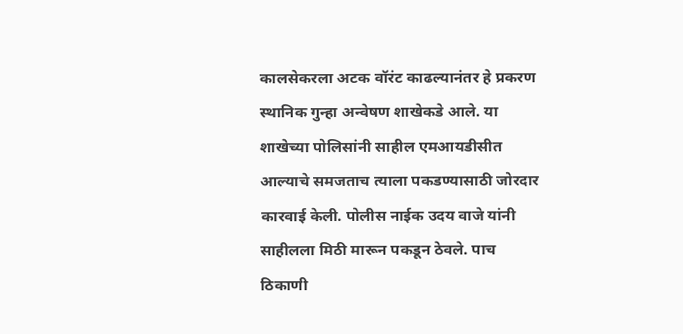कालसेकरला अटक वॉरंट काढल्यानंतर हे प्रकरण स्थानिक गुन्हा अन्वेषण शाखेकडे आले. या शाखेच्या पोलिसांनी साहील एमआयडीसीत आल्याचे समजताच त्याला पकडण्यासाठी जोरदार कारवाई केली. पोलीस नाईक उदय वाजे यांनी साहीलला मिठी मारून पकडून ठेवले. पाच ठिकाणी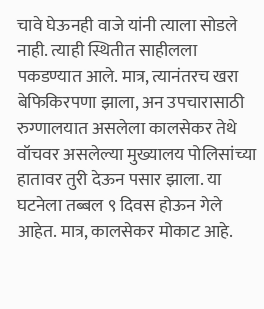चावे घेऊनही वाजे यांनी त्याला सोडले नाही. त्याही स्थितीत साहीलला पकडण्यात आले. मात्र, त्यानंतरच खरा बेफिकिरपणा झाला, अन उपचारासाठी रुग्णालयात असलेला कालसेकर तेथे वॉचवर असलेल्या मुख्यालय पोलिसांच्या हातावर तुरी देऊन पसार झाला. या घटनेला तब्बल ९ दिवस होऊन गेले आहेत. मात्र, कालसेकर मोकाट आहे.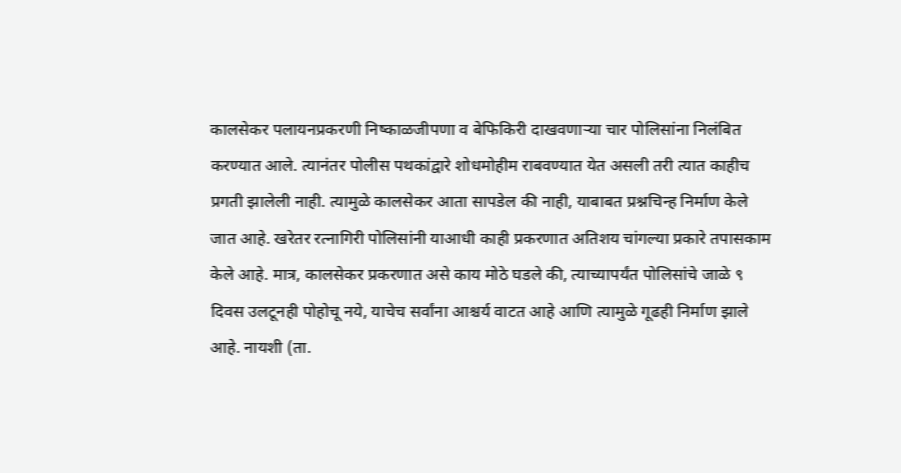कालसेकर पलायनप्रकरणी निष्काळजीपणा व बेफिकिरी दाखवणाऱ्या चार पोलिसांना निलंबित करण्यात आले. त्यानंतर पोलीस पथकांद्वारे शोधमोहीम राबवण्यात येत असली तरी त्यात काहीच प्रगती झालेली नाही. त्यामुळे कालसेकर आता सापडेल की नाही, याबाबत प्रश्नचिन्ह निर्माण केले जात आहे. खरेतर रत्नागिरी पोलिसांनी याआधी काही प्रकरणात अतिशय चांगल्या प्रकारे तपासकाम केले आहे. मात्र, कालसेकर प्रकरणात असे काय मोठे घडले की, त्याच्यापर्यंत पोलिसांचे जाळे ९ दिवस उलटूनही पोहोचू नये, याचेच सर्वांना आश्चर्य वाटत आहे आणि त्यामुळे गूढही निर्माण झाले आहे. नायशी (ता.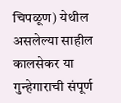चिपळूण) येथील असलेल्या साहील कालसेकर या गुन्हेगाराची संपूर्ण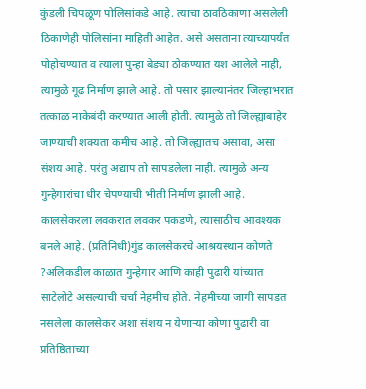कुंडली चिपळूण पोलिसांकडे आहे. त्याचा ठावठिकाणा असलेली ठिकाणेही पोलिसांना माहिती आहेत. असे असताना त्याच्यापर्यंत पोहोचण्यात व त्याला पुन्हा बेड्या ठोकण्यात यश आलेले नाही, त्यामुळे गूढ निर्माण झाले आहे. तो पसार झाल्यानंतर जिल्हाभरात तत्काळ नाकेबंदी करण्यात आली होती. त्यामुळे तो जिल्ह्याबाहेर जाण्याची शक्यता कमीच आहे. तो जिल्ह्यातच असावा, असा संशय आहे. परंतु अद्याप तो सापडलेला नाही. त्यामुळे अन्य गुन्हेगारांचा धीर चेपण्याची भीती निर्माण झाली आहे. कालसेकरला लवकरात लवकर पकडणे, त्यासाठीच आवश्यक बनले आहे. (प्रतिनिधी)गुंड कालसेकरचे आश्रयस्थान कोणते ?अलिकडील काळात गुन्हेगार आणि काही पुढारी यांच्यात साटेलोटे असल्याची चर्चा नेहमीच होते. नेहमीच्या जागी सापडत नसलेला कालसेकर अशा संशय न येणाऱ्या कोणा पुढारी वा प्रतिष्ठिताच्या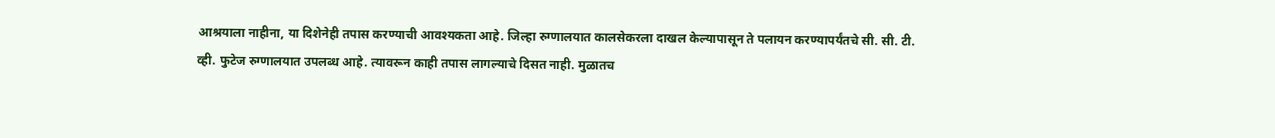आश्रयाला नाहीना, या दिशेनेही तपास करण्याची आवश्यकता आहे. जिल्हा रुग्णालयात कालसेकरला दाखल केल्यापासून ते पलायन करण्यापर्यंतचे सी. सी. टी. व्ही. फुटेज रुग्णालयात उपलब्ध आहे. त्यावरून काही तपास लागल्याचे दिसत नाही. मुळातच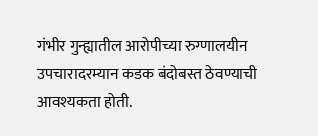गंभीर गुन्ह्यातील आरोपीच्या रुग्णालयीन उपचारादरम्यान कडक बंदोबस्त ठेवण्याची आवश्यकता होती.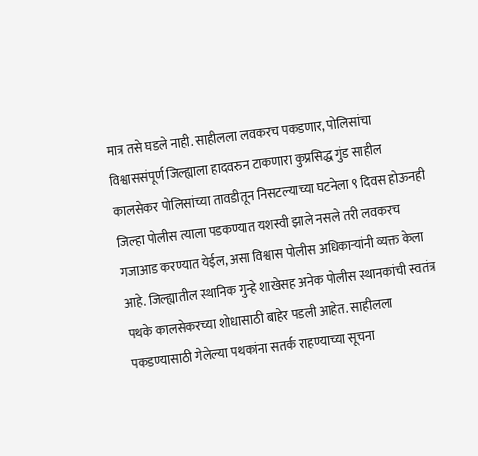मात्र तसे घडले नाही. साहीलला लवकरच पकडणार, पोलिसांचा विश्वाससंपूर्ण जिल्ह्याला हादवरुन टाकणारा कुप्रसिद्ध गुंड साहील कालसेकर पोलिसांच्या तावडीतून निसटल्याच्या घटनेला ९ दिवस होऊनही जिल्हा पोलीस त्याला पडकण्यात यशस्वी झाले नसले तरी लवकरच गजाआड करण्यात येईल, असा विश्वास पोलीस अधिकाऱ्यांनी व्यक्त केला आहे. जिल्ह्यातील स्थानिक गुन्हे शाखेसह अनेक पोलीस स्थानकांची स्वतंत्र पथके कालसेकरच्या शोधासाठी बाहेर पडली आहेत. साहीलला पकडण्यासाठी गेलेल्या पथकांना सतर्क राहण्याच्या सूचना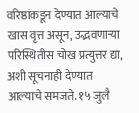वरिष्ठांकडून देण्यात आल्याचे खास वृत्त असून, उद्भवणाऱ्या परिस्थितीस चोख प्रत्युत्तर द्या, अशी सूचनाही देण्यात आल्याचे समजते. १५ जुलै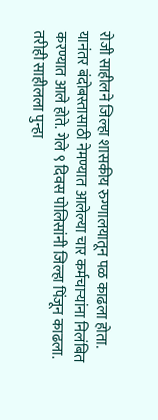रोजी साहीलने जिल्हा शासकीय रुग्णालयातून पळ काढला होता. यानंतर बंदोबस्तासाठी नेमण्यात आलेल्या चार कर्मचाऱ्यांना निलंबित करण्यात आले होते. गेले ९ दिवस पोलिसांनी जिल्हा पिंजून काढला. तरीही साहीलला पुन्हा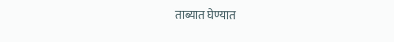ताब्यात घेण्यात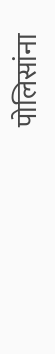पोलिसांना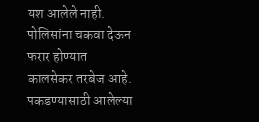यश आलेले नाही. पोलिसांना चकवा देऊन फरार होण्यात कालसेकर तरबेज आहे. पकडण्यासाठी आलेल्या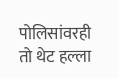पोलिसांवरही तो थेट हल्ला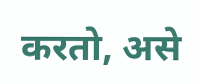करतो, असे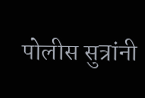पोलीस सुत्रांनी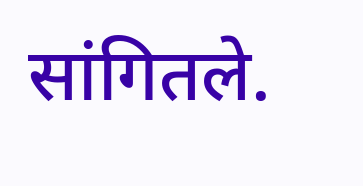सांगितले.